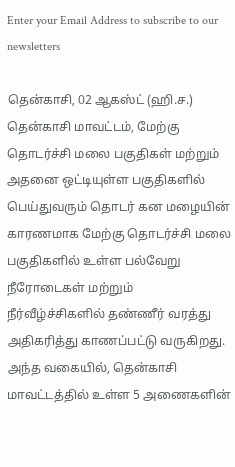Enter your Email Address to subscribe to our newsletters

தென்காசி, 02 ஆகஸ்ட் (ஹி.ச.)
தென்காசி மாவட்டம், மேற்கு தொடர்ச்சி மலை பகுதிகள் மற்றும் அதனை ஒட்டியுள்ள பகுதிகளில் பெய்துவரும் தொடர் கன மழையின் காரணமாக மேற்கு தொடர்ச்சி மலை பகுதிகளில் உள்ள பல்வேறு நீரோடைகள் மற்றும் நீர்வீழ்ச்சிகளில் தண்ணீர் வரத்து அதிகரித்து காணப்பட்டு வருகிறது.
அந்த வகையில், தென்காசி மாவட்டத்தில் உள்ள 5 அணைகளின்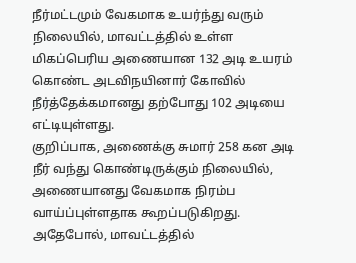நீர்மட்டமும் வேகமாக உயர்ந்து வரும் நிலையில், மாவட்டத்தில் உள்ள மிகப்பெரிய அணையான 132 அடி உயரம் கொண்ட அடவிநயினார் கோவில் நீர்த்தேக்கமானது தற்போது 102 அடியை எட்டியுள்ளது.
குறிப்பாக, அணைக்கு சுமார் 258 கன அடி நீர் வந்து கொண்டிருக்கும் நிலையில், அணையானது வேகமாக நிரம்ப வாய்ப்புள்ளதாக கூறப்படுகிறது.
அதேபோல், மாவட்டத்தில்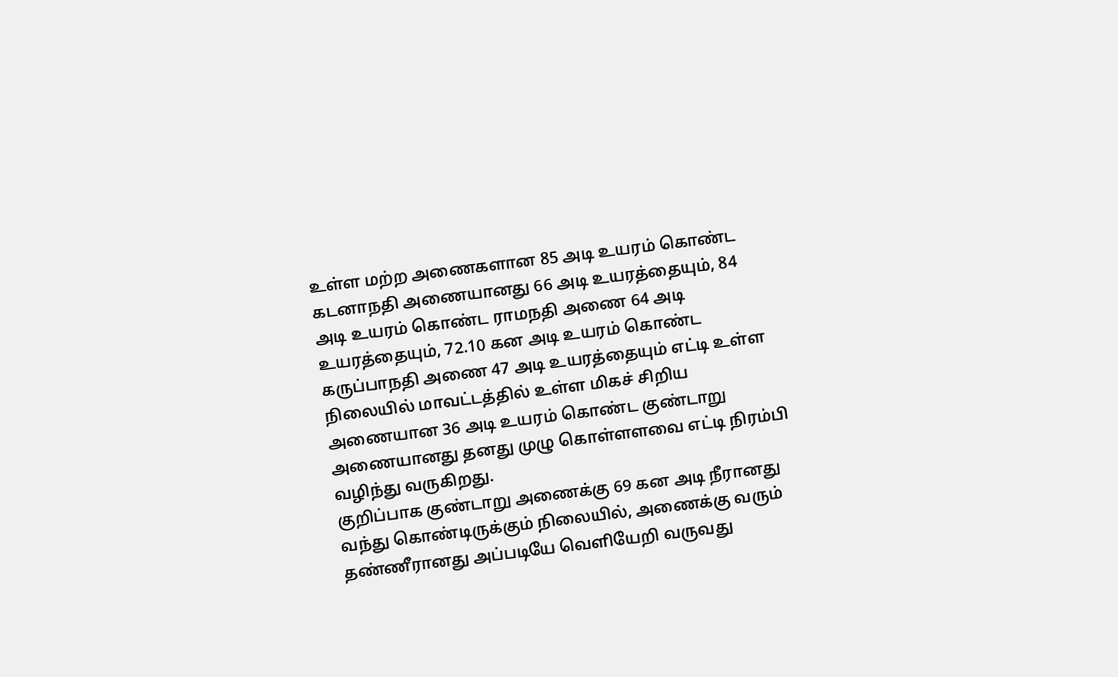உள்ள மற்ற அணைகளான 85 அடி உயரம் கொண்ட கடனாநதி அணையானது 66 அடி உயரத்தையும், 84 அடி உயரம் கொண்ட ராமநதி அணை 64 அடி உயரத்தையும், 72.10 கன அடி உயரம் கொண்ட கருப்பாநதி அணை 47 அடி உயரத்தையும் எட்டி உள்ள நிலையில் மாவட்டத்தில் உள்ள மிகச் சிறிய அணையான 36 அடி உயரம் கொண்ட குண்டாறு அணையானது தனது முழு கொள்ளளவை எட்டி நிரம்பி வழிந்து வருகிறது.
குறிப்பாக குண்டாறு அணைக்கு 69 கன அடி நீரானது வந்து கொண்டிருக்கும் நிலையில், அணைக்கு வரும் தண்ணீரானது அப்படியே வெளியேறி வருவது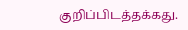குறிப்பிடத்தக்கது.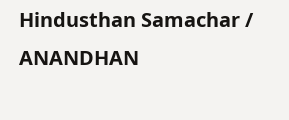Hindusthan Samachar / ANANDHAN